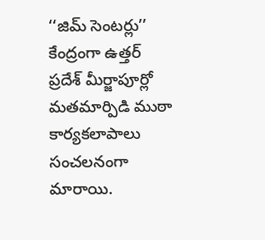‘‘జిమ్ సెంటర్లు’’ కేంద్రంగా ఉత్తర్ ప్రదేశ్ మీర్జాపూర్లో మతమార్పిడి ముఠా కార్యకలాపాలు సంచలనంగా మారాయి.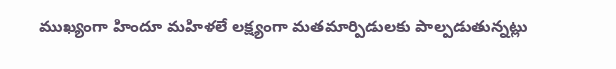ముఖ్యంగా హిందూ మహిళలే లక్ష్యంగా మతమార్పిడులకు పాల్పడుతున్నట్లు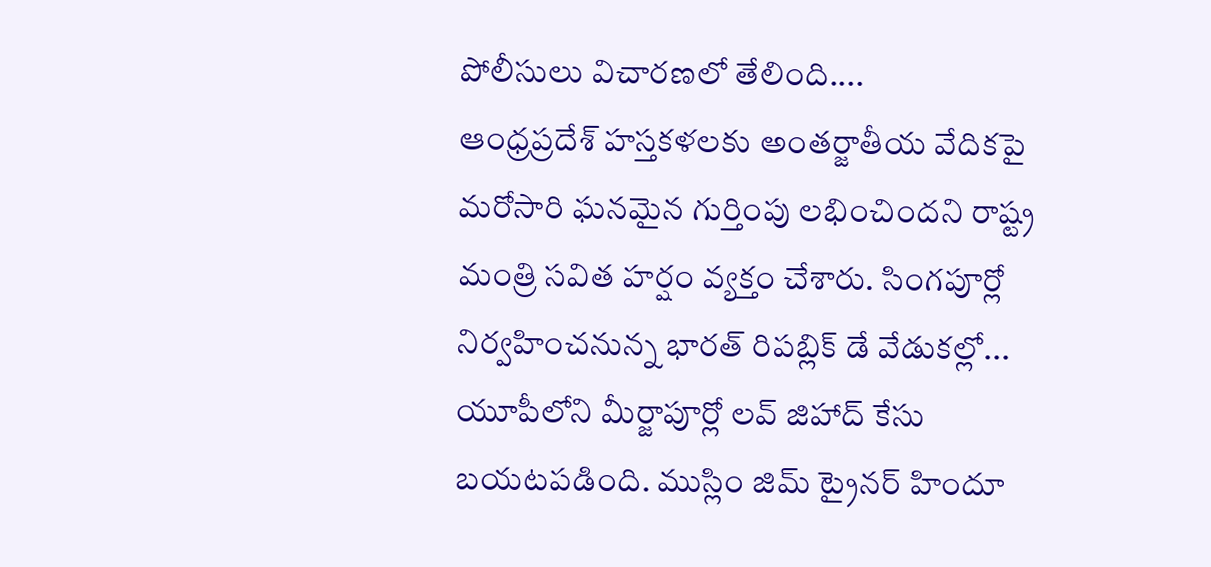పోలీసులు విచారణలో తేలింది....
ఆంధ్రప్రదేశ్ హస్తకళలకు అంతర్జాతీయ వేదికపై మరోసారి ఘనమైన గుర్తింపు లభించిందని రాష్ట్ర మంత్రి సవిత హర్షం వ్యక్తం చేశారు. సింగపూర్లో నిర్వహించనున్న భారత్ రిపబ్లిక్ డే వేడుకల్లో...
యూపీలోని మీర్జాపూర్లో లవ్ జిహాద్ కేసు బయటపడింది. ముస్లిం జిమ్ ట్రైనర్ హిందూ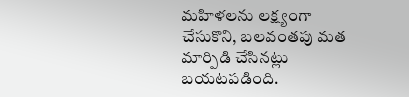మహిళలను లక్ష్యంగా చేసుకొని, బలవంతపు మత మార్పిడి చేసినట్లు బయటపడింది.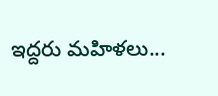ఇద్దరు మహిళలు...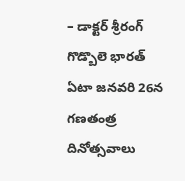– డాక్టర్ శ్రీరంగ్ గొడ్బొలె భారత్ ఏటా జనవరి 26న గణతంత్ర దినోత్సవాలు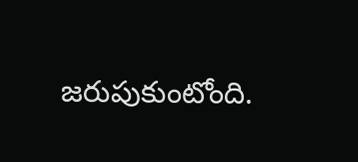జరుపుకుంటోంది.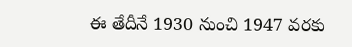ఈ తేదీనే 1930 నుంచి 1947 వరకు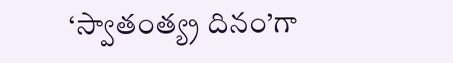‘స్వాతంత్య్ర దినం’గా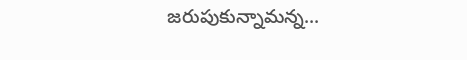జరుపుకున్నామన్న...